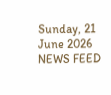Sunday, 21 June 2026
NEWS FEED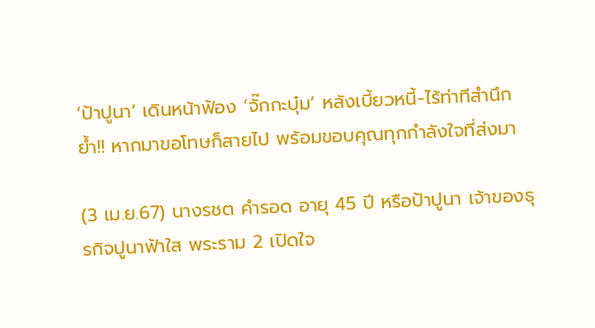‘ป้าปูนา’ เดินหน้าฟ้อง ‘จั๊กกะบุ๋ม’ หลังเบี้ยวหนี้-ไร้ท่าทีสำนึก ย้ำ!! หากมาขอโทษก็สายไป พร้อมขอบคุณทุกกำลังใจที่ส่งมา

(3 เม.ย.67) นางรชต คำรอด อายุ 45 ปี หรือป้าปูนา เจ้าของธุรกิจปูนาฟ้าใส พระราม 2 เปิดใจ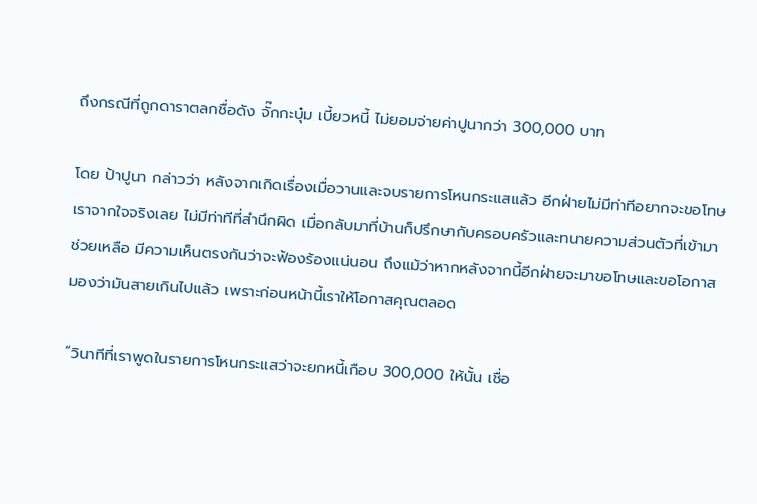ถึงกรณีที่ถูกดาราตลกชื่อดัง จั๊กกะบุ๋ม เบี้ยวหนี้ ไม่ยอมจ่ายค่าปูนากว่า 300,000 บาท

โดย ป้าปูนา กล่าวว่า หลังจากเกิดเรื่องเมื่อวานและจบรายการโหนกระแสแล้ว อีกฝ่ายไม่มีท่าทีอยากจะขอโทษเราจากใจจริงเลย ไม่มีท่าทีที่สำนึกผิด เมื่อกลับมาที่บ้านก็ปรึกษากับครอบครัวและทนายความส่วนตัวที่เข้ามาช่วยเหลือ มีความเห็นตรงกันว่าจะฟ้องร้องแน่นอน ถึงแม้ว่าหากหลังจากนี้อีกฝ่ายจะมาขอโทษและขอโอกาส มองว่ามันสายเกินไปแล้ว เพราะก่อนหน้านี้เราให้โอกาสคุณตลอด

“วินาทีที่เราพูดในรายการโหนกระแสว่าจะยกหนี้เกือบ 300,000 ให้นั้น เชื่อ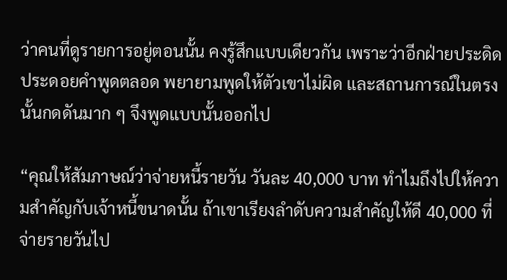ว่าคนที่ดูรายการอยู่ตอนนั้น คงรู้สึกแบบเดียวกัน เพราะว่าอีกฝ่ายประดิดประดอยคำพูดตลอด พยายามพูดให้ตัวเขาไม่ผิด และสถานการณ์ในตรงนั้นกดดันมาก ๆ จึงพูดแบบนั้นออกไป

“คุณให้สัมภาษณ์ว่าจ่ายหนี้รายวัน วันละ 40,000 บาท ทำไมถึงไปให้ความสำคัญกับเจ้าหนี้ขนาดนั้น ถ้าเขาเรียงลำดับความสำคัญให้ดี 40,000 ที่จ่ายรายวันไป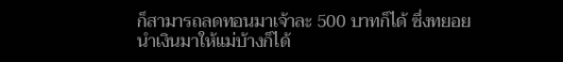ก็สามารถลดทอนมาเจ้าละ 500 บาทก็ได้ ซึ่งทยอยนำเงินมาให้แม่บ้างก็ได้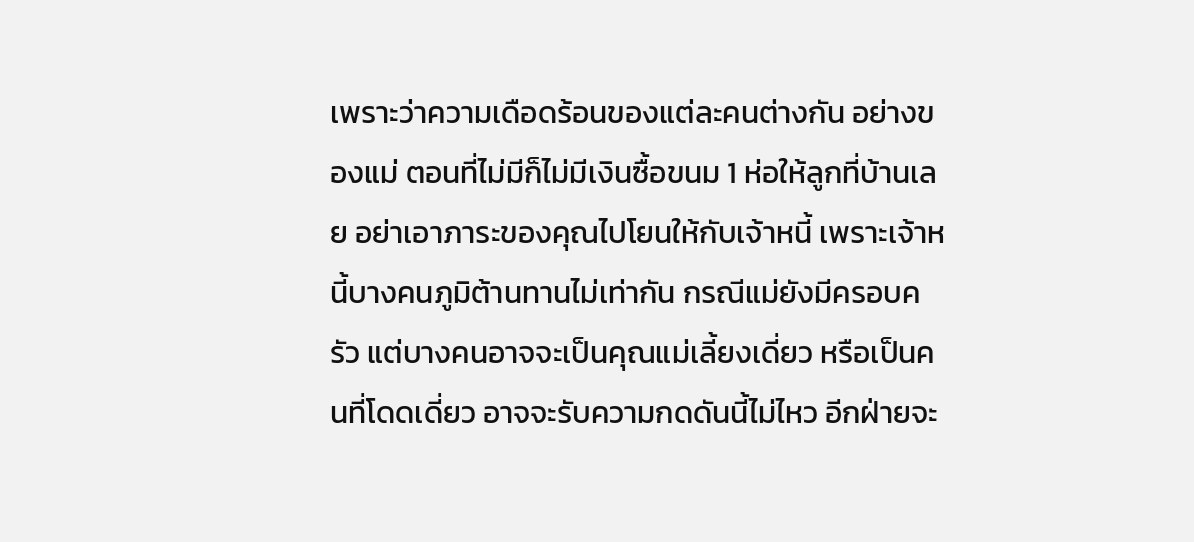เพราะว่าความเดือดร้อนของแต่ละคนต่างกัน อย่างของแม่ ตอนที่ไม่มีก็ไม่มีเงินซื้อขนม 1 ห่อให้ลูกที่บ้านเลย อย่าเอาภาระของคุณไปโยนให้กับเจ้าหนี้ เพราะเจ้าหนี้บางคนภูมิต้านทานไม่เท่ากัน กรณีแม่ยังมีครอบครัว แต่บางคนอาจจะเป็นคุณแม่เลี้ยงเดี่ยว หรือเป็นคนที่โดดเดี่ยว อาจจะรับความกดดันนี้ไม่ไหว อีกฝ่ายจะ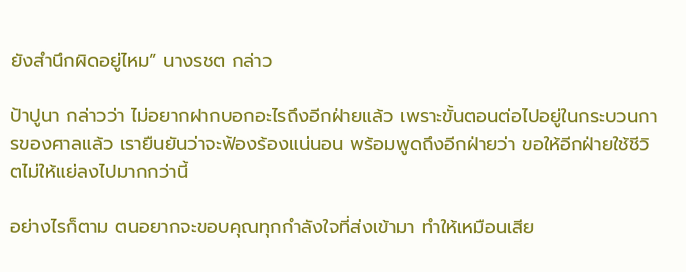ยังสำนึกผิดอยู่ไหม” นางรชต กล่าว

ป้าปูนา กล่าวว่า ไม่อยากฝากบอกอะไรถึงอีกฝ่ายแล้ว เพราะขั้นตอนต่อไปอยู่ในกระบวนการของศาลแล้ว เรายืนยันว่าจะฟ้องร้องแน่นอน พร้อมพูดถึงอีกฝ่ายว่า ขอให้อีกฝ่ายใช้ชีวิตไม่ให้แย่ลงไปมากกว่านี้

อย่างไรก็ตาม ตนอยากจะขอบคุณทุกกำลังใจที่ส่งเข้ามา ทำให้เหมือนเสีย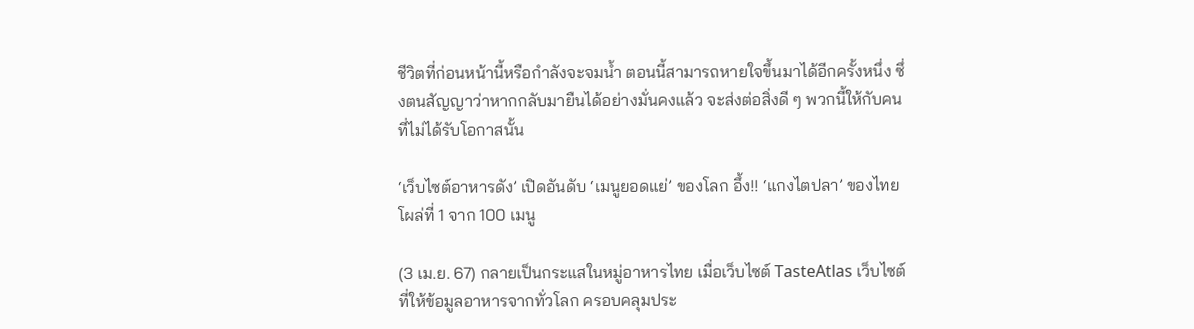ชีวิตที่ก่อนหน้านี้หรือกำลังจะจมน้ำ ตอนนี้สามารถหายใจขึ้นมาได้อีกครั้งหนึ่ง ซึ่งตนสัญญาว่าหากกลับมายืนได้อย่างมั่นคงแล้ว จะส่งต่อสิ่งดี ๆ พวกนี้ให้กับคนที่ไม่ได้รับโอกาสนั้น

‘เว็บไซต์อาหารดัง’ เปิดอันดับ ‘เมนูยอดแย่’ ของโลก อึ้ง!! ‘แกงไตปลา’ ของไทย โผล่ที่ 1 จาก 100 เมนู

(3 เม.ย. 67) กลายเป็นกระแสในหมู่อาหารไทย เมื่อเว็บไซต์ TasteAtlas เว็บไซต์ที่ให้ข้อมูลอาหารจากทั่วโลก ครอบคลุมประ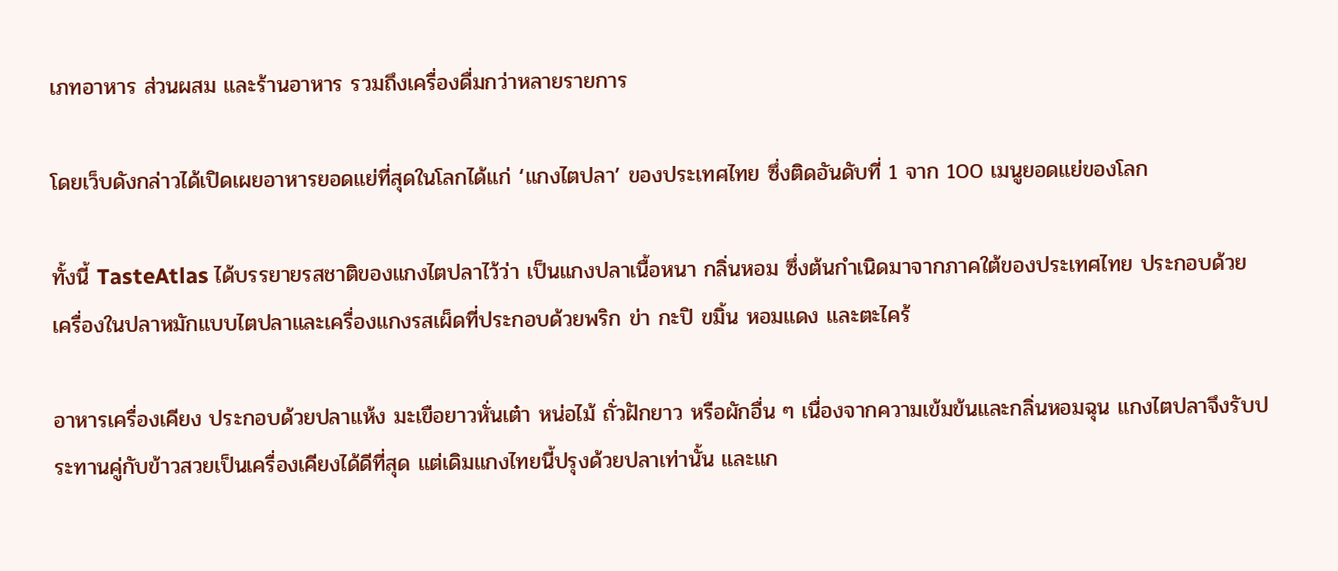เภทอาหาร ส่วนผสม และร้านอาหาร รวมถึงเครื่องดื่มกว่าหลายรายการ

โดยเว็บดังกล่าวได้เปิดเผยอาหารยอดแย่ที่สุดในโลกได้แก่ ‘แกงไตปลา’ ของประเทศไทย ซึ่งติดอันดับที่ 1 จาก 100 เมนูยอดแย่ของโลก

ทั้งนี้ TasteAtlas ได้บรรยายรสชาติของแกงไตปลาไว้ว่า เป็นแกงปลาเนื้อหนา กลิ่นหอม ซึ่งต้นกำเนิดมาจากภาคใต้ของประเทศไทย ประกอบด้วย เครื่องในปลาหมักแบบไตปลาและเครื่องแกงรสเผ็ดที่ประกอบด้วยพริก ข่า กะปิ ขมิ้น หอมแดง และตะไคร้

อาหารเครื่องเคียง ประกอบด้วยปลาแห้ง มะเขือยาวหั่นเต๋า หน่อไม้ ถั่วฝักยาว หรือผักอื่น ๆ เนื่องจากความเข้มข้นและกลิ่นหอมฉุน แกงไตปลาจึงรับประทานคู่กับข้าวสวยเป็นเครื่องเคียงได้ดีที่สุด แต่เดิมแกงไทยนี้ปรุงด้วยปลาเท่านั้น และแก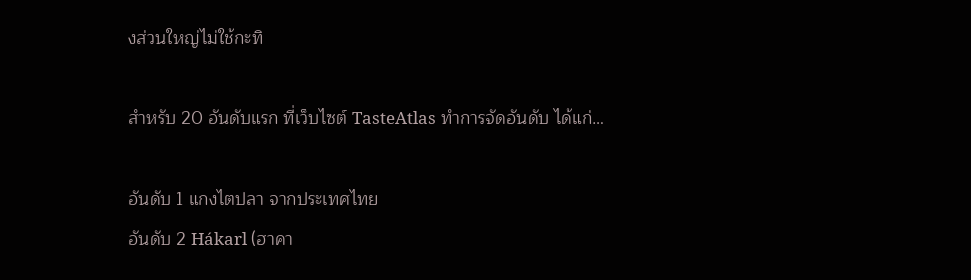งส่วนใหญ่ไม่ใช้กะทิ

สำหรับ 20 อันดับแรก ที่เว็บไซต์ TasteAtlas ทำการจัดอันดับ ได้แก่…

อันดับ 1 แกงไตปลา จากประเทศไทย
อันดับ 2 Hákarl (ฮาคา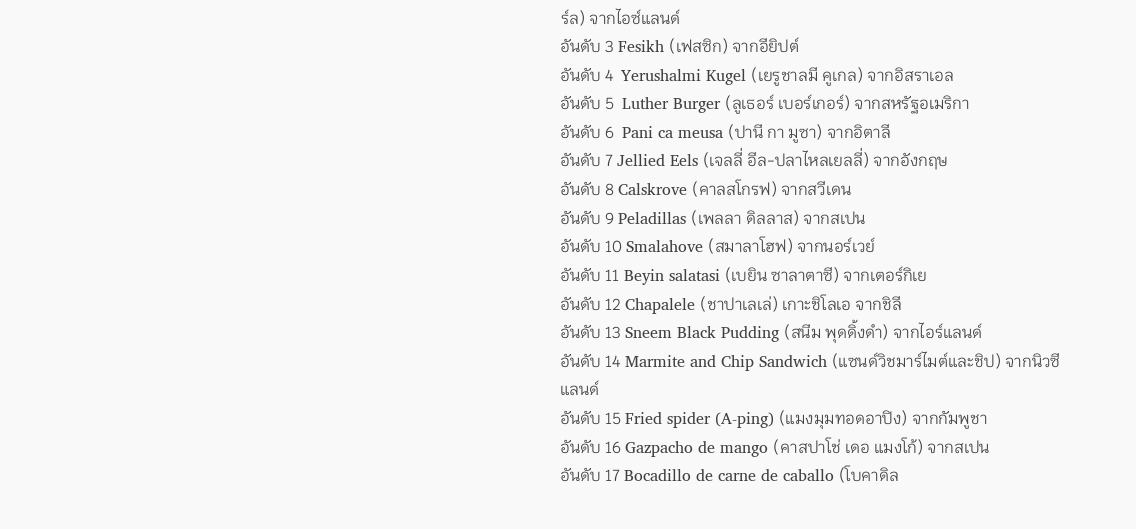ร์ล) จากไอซ์แลนด์
อันดับ 3 Fesikh (เฟสซิก) จากอียิปต์
อันดับ 4  Yerushalmi Kugel (เยรูชาลมี คูเกล) จากอิสราเอล
อันดับ 5  Luther Burger (ลูเธอร์ เบอร์เกอร์) จากสหรัฐอเมริกา
อันดับ 6  Pani ca meusa (ปานี กา มูซา) จากอิตาลี
อันดับ 7 Jellied Eels (เจลลี่ อีล-ปลาไหลเยลลี่) จากอังกฤษ
อันดับ 8 Calskrove (คาลสโกรฟ) จากสวีเดน
อันดับ 9 Peladillas (เพลลา ดิลลาส) จากสเปน
อันดับ 10 Smalahove (สมาลาโฮฟ) จากนอร์เวย์
อันดับ 11 Beyin salatasi (เบยิน ซาลาตาซี) จากเตอร์กิเย
อันดับ 12 Chapalele (ชาปาเลเล่) เกาะชิโลเอ จากชิลี
อันดับ 13 Sneem Black Pudding (สนีม พุดดิ้งดำ) จากไอร์แลนด์
อันดับ 14 Marmite and Chip Sandwich (แซนด์วิชมาร์ไมต์และชิป) จากนิวซีแลนด์
อันดับ 15 Fried spider (A-ping) (แมงมุมทอดอาปิง) จากกัมพูชา
อันดับ 16 Gazpacho de mango (คาสปาโช่ เดอ แมงโก้) จากสเปน
อันดับ 17 Bocadillo de carne de caballo (โบคาดิล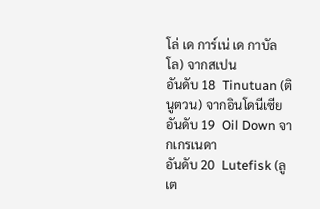โล่ เด การ์เน่ เด กาบัลโล) จากสเปน
อันดับ 18  Tinutuan (ตินูตวน) จากอินโดนีเซีย
อันดับ 19  Oil Down จากเกรเนดา
อันดับ 20  Lutefisk (ลูเต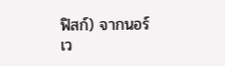ฟิสก์) จากนอร์เว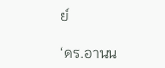ย์

‘ดร.อานน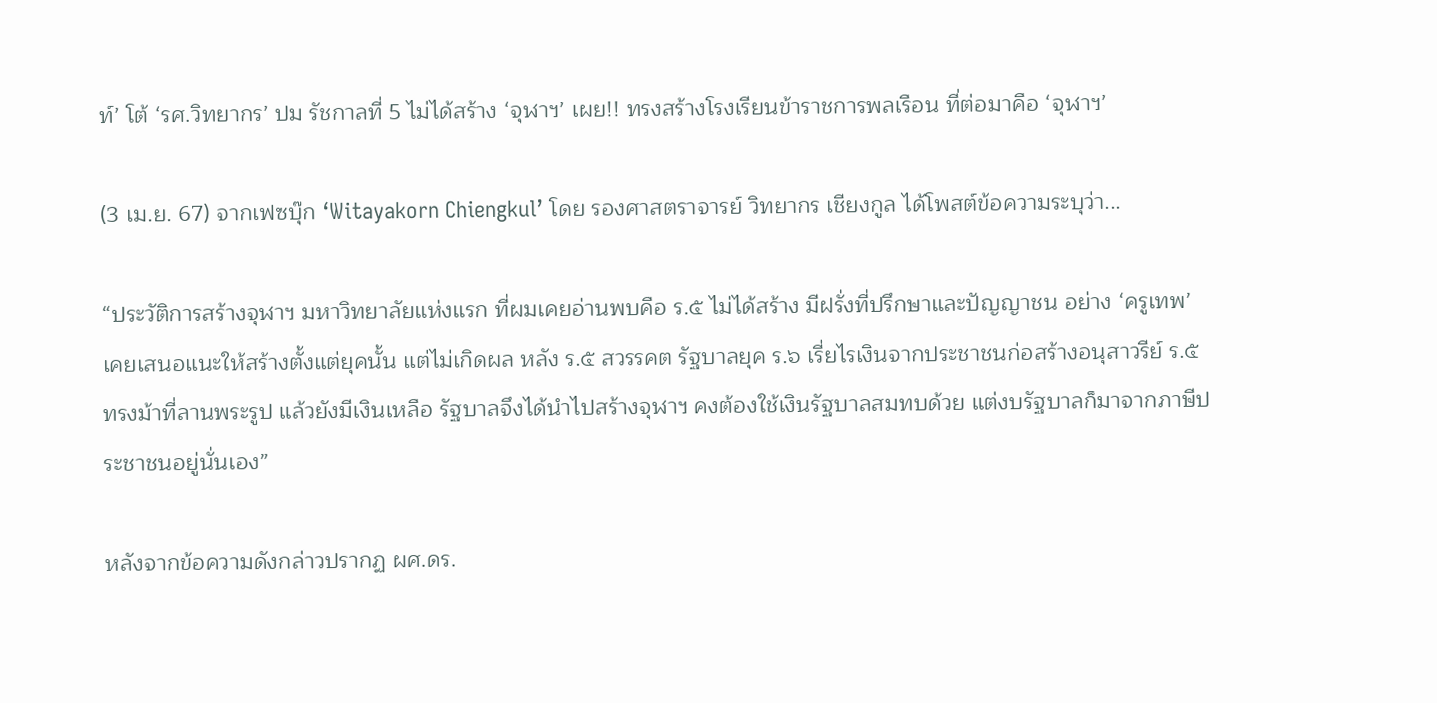ท์’ โต้ ‘รศ.วิทยากร’ ปม รัชกาลที่ 5 ไม่ได้สร้าง ‘จุฬาฯ’ เผย!! ทรงสร้างโรงเรียนข้าราชการพลเรือน ที่ต่อมาคือ ‘จุฬาฯ’

(3 เม.ย. 67) จากเฟซบุ๊ก ‘Witayakorn Chiengkul’ โดย รองศาสตราจารย์ วิทยากร เชียงกูล ได้โพสต์ข้อความระบุว่า...

“ประวัติการสร้างจุฬาฯ มหาวิทยาลัยแห่งแรก ที่ผมเคยอ่านพบคือ ร.๕ ไม่ได้สร้าง มีฝรั่งที่ปรึกษาและปัญญาชน อย่าง ‘ครูเทพ’ เคยเสนอแนะให้สร้างตั้งแต่ยุคนั้น แต่ไม่เกิดผล หลัง ร.๕ สวรรคต รัฐบาลยุค ร.๖ เรี่ยไรเงินจากประชาชนก่อสร้างอนุสาวรีย์ ร.๕ ทรงม้าที่ลานพระรูป แล้วยังมีเงินเหลือ รัฐบาลจึงได้นำไปสร้างจุฬาฯ คงต้องใช้เงินรัฐบาลสมทบด้วย แต่งบรัฐบาลก็มาจากภาษีประชาชนอยู่นั่นเอง”

หลังจากข้อความดังกล่าวปรากฏ ผศ.ดร.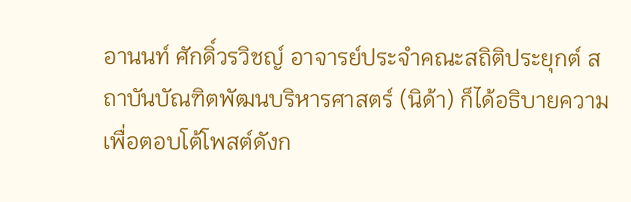อานนท์ ศักดิ์วรวิชญ์ อาจารย์ประจำคณะสถิติประยุกต์ สถาบันบัณฑิตพัฒนบริหารศาสตร์ (นิด้า) ก็ได้อธิบายความเพื่อตอบโต้โพสต์ดังก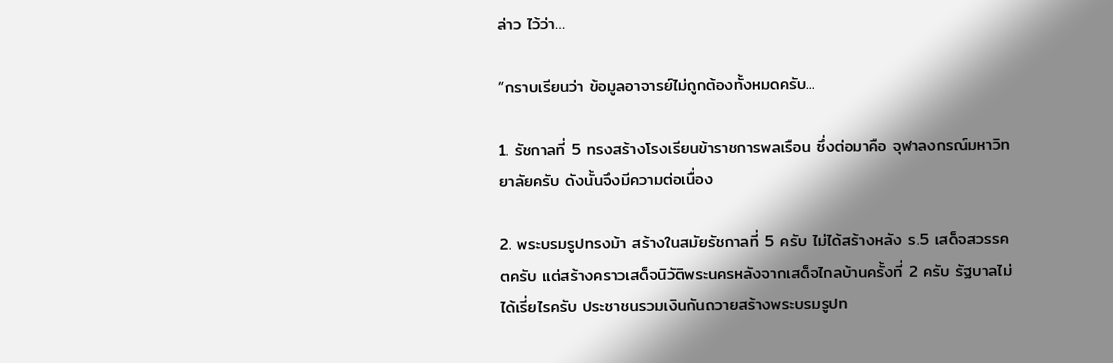ล่าว ไว้ว่า…

“กราบเรียนว่า ข้อมูลอาจารย์ไม่ถูกต้องทั้งหมดครับ...

1. รัชกาลที่ 5 ทรงสร้างโรงเรียนข้าราชการพลเรือน ซึ่งต่อมาคือ จุฬาลงกรณ์มหาวิทยาลัยครับ ดังนั้นจึงมีความต่อเนื่อง

2. พระบรมรูปทรงม้า สร้างในสมัยรัชกาลที่ 5 ครับ ไม่ได้สร้างหลัง ร.5 เสด็จสวรรคตครับ แต่สร้างคราวเสด็จนิวัติพระนครหลังจากเสด็จไกลบ้านครั้งที่ 2 ครับ รัฐบาลไม่ได้เรี่ยไรครับ ประชาชนรวมเงินกันถวายสร้างพระบรมรูปท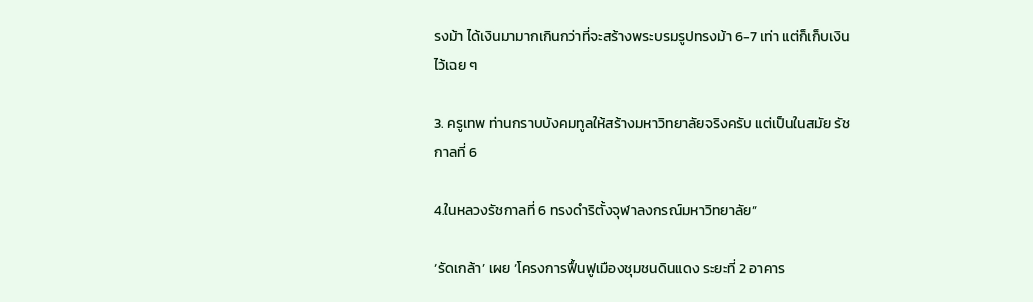รงม้า ได้เงินมามากเกินกว่าที่จะสร้างพระบรมรูปทรงม้า 6-7 เท่า แต่ก็เก็บเงินไว้เฉย ๆ

3. ครูเทพ ท่านกราบบังคมทูลให้สร้างมหาวิทยาลัยจริงครับ แต่เป็นในสมัย รัชกาลที่ 6

4.ในหลวงรัชกาลที่ 6 ทรงดำริตั้งจุฬาลงกรณ์มหาวิทยาลัย”

‘รัดเกล้า’ เผย ‘โครงการฟื้นฟูเมืองชุมชนดินแดง ระยะที่ 2 อาคาร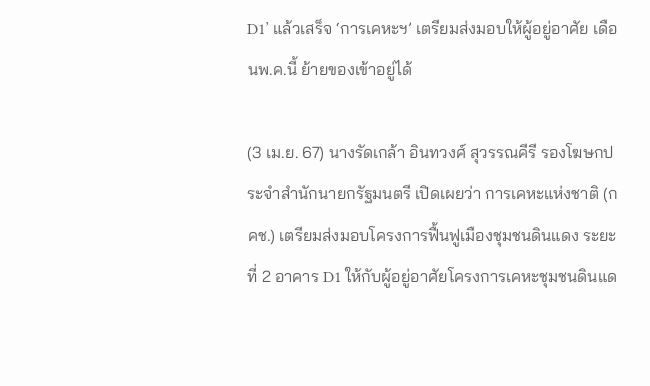D1’ แล้วเสร็จ ‘การเคหะฯ’ เตรียมส่งมอบให้ผู้อยู่อาศัย เดือนพ.ค.นี้ ย้ายของเข้าอยู่ได้

(3 เม.ย. 67) นางรัดเกล้า อินทวงศ์ สุวรรณคีรี รองโฆษกประจำสำนักนายกรัฐมนตรี เปิดเผยว่า การเคหะแห่งชาติ (กคช.) เตรียมส่งมอบโครงการฟื้นฟูเมืองชุมชนดินแดง ระยะที่ 2 อาคาร D1 ให้กับผู้อยู่อาศัยโครงการเคหะชุมชนดินแด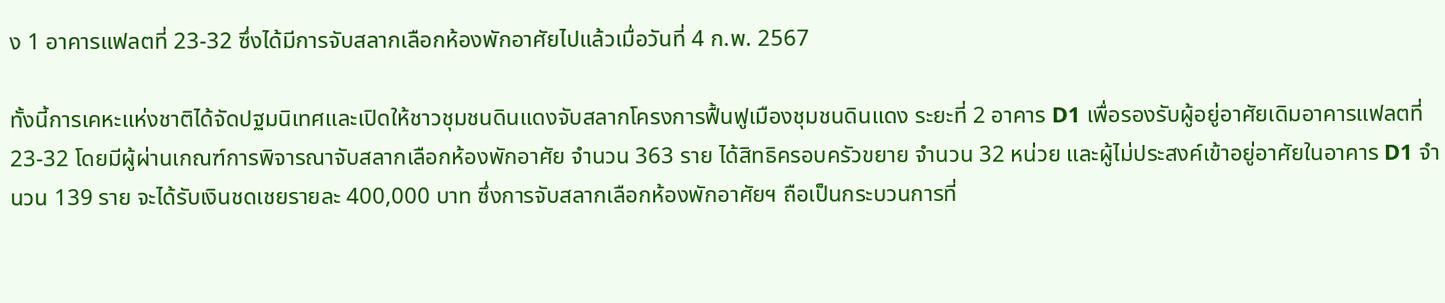ง 1 อาคารแฟลตที่ 23-32 ซึ่งได้มีการจับสลากเลือกห้องพักอาศัยไปแล้วเมื่อวันที่ 4 ก.พ. 2567

ทั้งนี้การเคหะแห่งชาติได้จัดปฐมนิเทศและเปิดให้ชาวชุมชนดินแดงจับสลากโครงการฟื้นฟูเมืองชุมชนดินแดง ระยะที่ 2 อาคาร D1 เพื่อรองรับผู้อยู่อาศัยเดิมอาคารแฟลตที่ 23-32 โดยมีผู้ผ่านเกณฑ์การพิจารณาจับสลากเลือกห้องพักอาศัย จำนวน 363 ราย ได้สิทธิครอบครัวขยาย จำนวน 32 หน่วย และผู้ไม่ประสงค์เข้าอยู่อาศัยในอาคาร D1 จำนวน 139 ราย จะได้รับเงินชดเชยรายละ 400,000 บาท ซึ่งการจับสลากเลือกห้องพักอาศัยฯ ถือเป็นกระบวนการที่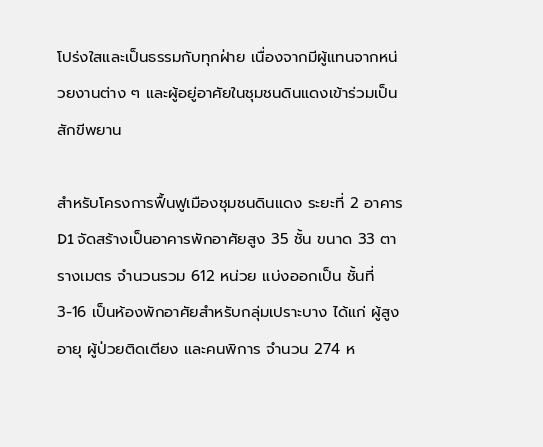โปร่งใสและเป็นธรรมกับทุกฝ่าย เนื่องจากมีผู้แทนจากหน่วยงานต่าง ๆ และผู้อยู่อาศัยในชุมชนดินแดงเข้าร่วมเป็นสักขีพยาน

สำหรับโครงการฟื้นฟูเมืองชุมชนดินแดง ระยะที่ 2 อาคาร D1 จัดสร้างเป็นอาคารพักอาศัยสูง 35 ชั้น ขนาด 33 ตารางเมตร จำนวนรวม 612 หน่วย แบ่งออกเป็น ชั้นที่ 3-16 เป็นห้องพักอาศัยสำหรับกลุ่มเปราะบาง ได้แก่ ผู้สูงอายุ ผู้ป่วยติดเตียง และคนพิการ จำนวน 274 ห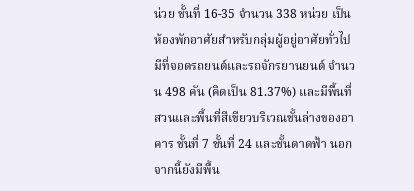น่วย ชั้นที่ 16-35 จำนวน 338 หน่วย เป็นห้องพักอาศัยสำหรับกลุ่มผู้อยู่อาศัยทั่วไป มีที่จอดรถยนต์และรถจักรยานยนต์ จำนวน 498 คัน (คิดเป็น 81.37%) และมีพื้นที่สวนและพื้นที่สีเขียวบริเวณชั้นล่างของอาคาร ชั้นที่ 7 ชั้นที่ 24 และชั้นดาดฟ้า นอกจากนี้ยังมีพื้น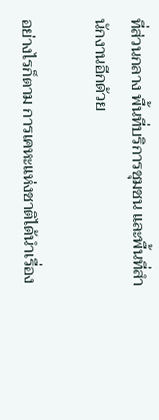ที่ส่วนกลาง พื้นที่บริการชุมชน และพื้นที่สำนักงานอีกด้วย

อย่างไรก็ตาม การเคหะแห่งชาติได้นำเรื่อง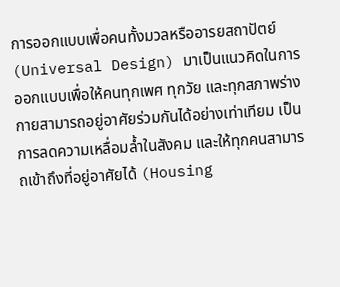การออกแบบเพื่อคนทั้งมวลหรืออารยสถาปัตย์ (Universal Design) มาเป็นแนวคิดในการออกแบบเพื่อให้คนทุกเพศ ทุกวัย และทุกสภาพร่างกายสามารถอยู่อาศัยร่วมกันได้อย่างเท่าเทียม เป็นการลดความเหลื่อมล้ำในสังคม และให้ทุกคนสามารถเข้าถึงที่อยู่อาศัยได้ (Housing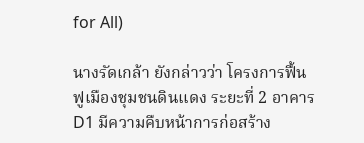for All)

นางรัดเกล้า ยังกล่าวว่า โครงการฟื้นฟูเมืองชุมชนดินแดง ระยะที่ 2 อาคาร D1 มีความคืบหน้าการก่อสร้าง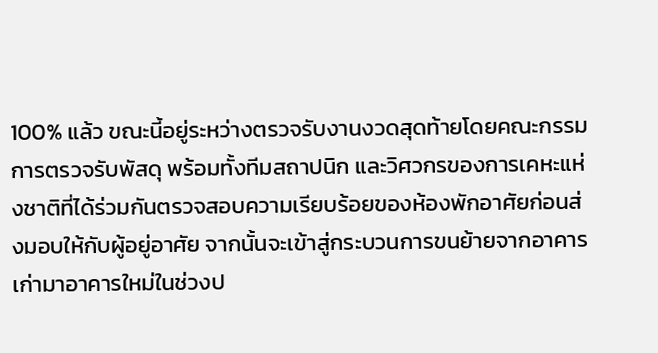100% แล้ว ขณะนี้อยู่ระหว่างตรวจรับงานงวดสุดท้ายโดยคณะกรรมการตรวจรับพัสดุ พร้อมทั้งทีมสถาปนิก และวิศวกรของการเคหะแห่งชาติที่ได้ร่วมกันตรวจสอบความเรียบร้อยของห้องพักอาศัยก่อนส่งมอบให้กับผู้อยู่อาศัย จากนั้นจะเข้าสู่กระบวนการขนย้ายจากอาคารเก่ามาอาคารใหม่ในช่วงป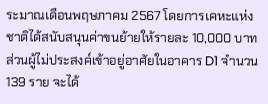ระมาณเดือนพฤษภาคม 2567 โดยการเคหะแห่งชาติได้สนับสนุนค่าขนย้ายให้รายละ 10,000 บาท ส่วนผู้ไม่ประสงค์เข้าอยู่อาศัยในอาคาร D1 จำนวน 139 ราย จะได้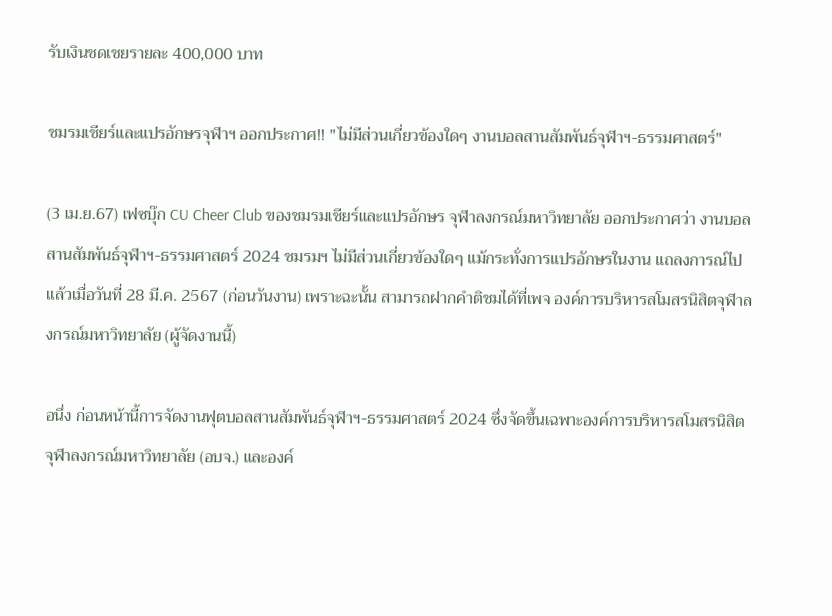รับเงินชดเชยรายละ 400,000 บาท

ชมรมเชียร์และแปรอักษรจุฬาฯ ออกประกาศ!! "ไม่มีส่วนเกี่ยวข้องใดๆ งานบอลสานสัมพันธ์จุฬาฯ-ธรรมศาสตร์"

(3 เม.ย.67) เฟซบุ๊ก CU Cheer Club ของชมรมเชียร์และแปรอักษร จุฬาลงกรณ์มหาวิทยาลัย ออกประกาศว่า งานบอลสานสัมพันธ์จุฬาฯ-ธรรมศาสตร์ 2024 ชมรมฯ ไม่มีส่วนเกี่ยวข้องใดๆ แม้กระทั่งการแปรอักษรในงาน แถลงการณ์ไปแล้วเมื่อวันที่ 28 มี.ค. 2567 (ก่อนวันงาน) เพราะฉะนั้น สามารถฝากคำติชมได้ที่เพจ องค์การบริหารสโมสรนิสิตจุฬาลงกรณ์มหาวิทยาลัย (ผู้จัดงานนี้)

อนึ่ง ก่อนหน้านี้การจัดงานฟุตบอลสานสัมพันธ์จุฬาฯ-ธรรมศาสตร์ 2024 ซึ่งจัดขึ้นเฉพาะองค์การบริหารสโมสรนิสิต จุฬาลงกรณ์มหาวิทยาลัย (อบจ.) และองค์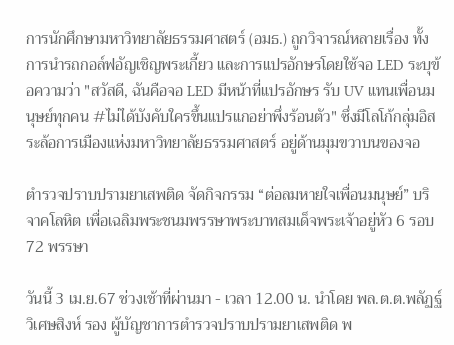การนักศึกษามหาวิทยาลัยธรรมศาสตร์ (อมธ.) ถูกวิจารณ์หลายเรื่อง ทั้งการนำรถกอล์ฟอัญเชิญพระเกี้ยว และการแปรอักษรโดยใช้จอ LED ระบุข้อความว่า "สวัสดี, ฉันคือจอ LED มีหน้าที่แปรอักษร รับ UV แทนเพื่อนมนุษย์ทุกคน #ไม่ได้บังคับใครขึ้นแปรแกอย่าพึ่งร้อนตัว" ซึ่งมีโลโก้กลุ่มอิสระล้อการเมืองแห่งมหาวิทยาลัยธรรมศาสตร์ อยู่ด้านมุมขวาบนของจอ

ตำรวจปราบปรามยาเสพติด จัดกิจกรรม “ต่อลมหายใจเพื่อนมนุษย์” บริจาคโลหิต เพื่อเฉลิมพระชนมพรรษาพระบาทสมเด็จพระเจ้าอยู่หัว 6 รอบ 72 พรรษา

วันนี้ 3 เม.ย.67 ช่วงเช้าที่ผ่านมา - เวลา 12.00 น. นำโดย พล.ต.ต.พลัฏฐ์  วิเศษสิงห์ รอง ผู้บัญชาการตำรวจปราบปรามยาเสพติด พ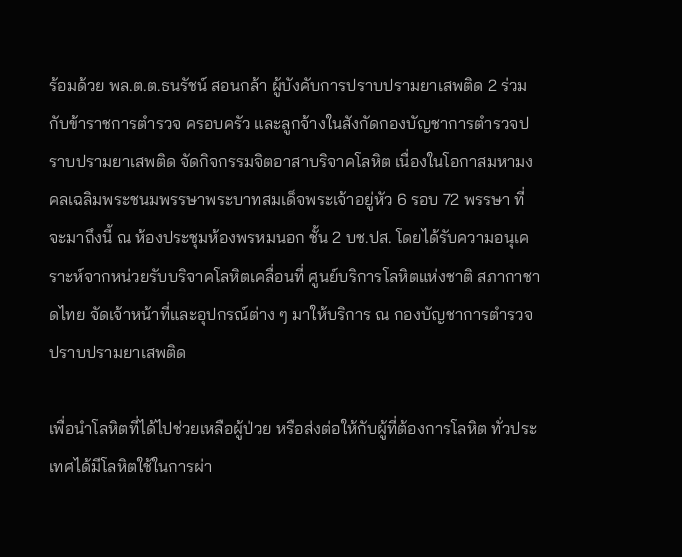ร้อมด้วย พล.ต.ต.ธนรัชน์ สอนกล้า ผู้บังคับการปราบปรามยาเสพติด 2 ร่วมกับข้าราชการตำรวจ ครอบครัว และลูกจ้างในสังกัดกองบัญชาการตำรวจปราบปรามยาเสพติด จัดกิจกรรมจิตอาสาบริจาคโลหิต เนื่องในโอกาสมหามงคลเฉลิมพระชนมพรรษาพระบาทสมเด็จพระเจ้าอยู่หัว 6 รอบ 72 พรรษา ที่จะมาถึงนี้ ณ ห้องประชุมห้องพรหมนอก ชั้น 2 บช.ปส. โดยได้รับความอนุเคราะห์จากหน่วยรับบริจาคโลหิตเคลื่อนที่ ศูนย์บริการโลหิตแห่งชาติ สภากาชาดไทย จัดเจ้าหน้าที่และอุปกรณ์ต่าง ๆ มาให้บริการ ณ กองบัญชาการตำรวจปราบปรามยาเสพติด

เพื่อนำโลหิตที่ได้ไปช่วยเหลือผู้ป่วย หรือส่งต่อให้กับผู้ที่ต้องการโลหิต ทั่วประเทศได้มีโลหิตใช้ในการผ่า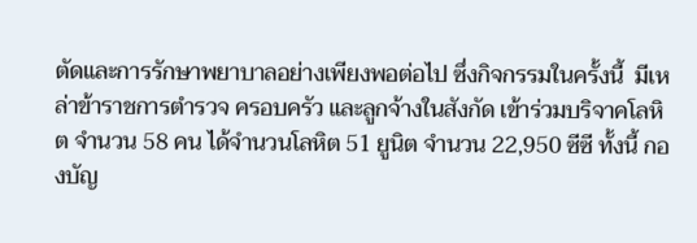ตัดและการรักษาพยาบาลอย่างเพียงพอต่อไป ซึ่งกิจกรรมในครั้งนี้  มีเหล่าข้าราชการตำรวจ ครอบครัว และลูกจ้างในสังกัด เข้าร่วมบริจาคโลหิต จำนวน 58 คน ได้จำนวนโลหิต 51 ยูนิต จำนวน 22,950 ซีซี ทั้งนี้ กองบัญ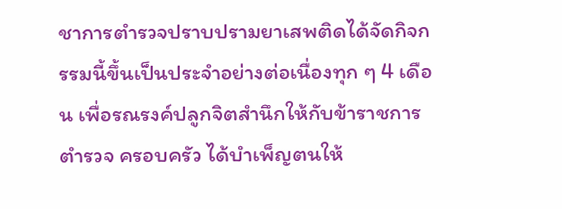ชาการตำรวจปราบปรามยาเสพติดได้จัดกิจกรรมนี้ขึ้นเป็นประจำอย่างต่อเนื่องทุก ๆ 4 เดือน เพื่อรณรงค์ปลูกจิตสำนึกให้กับข้าราชการตำรวจ ครอบครัว ได้บำเพ็ญตนให้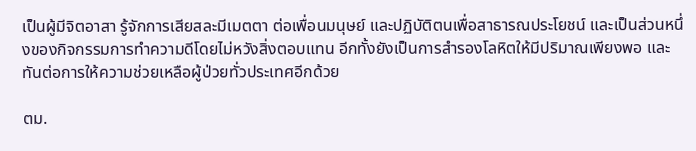เป็นผู้มีจิตอาสา รู้จักการเสียสละมีเมตตา ต่อเพื่อนมนุษย์ และปฏิบัติตนเพื่อสาธารณประโยชน์ และเป็นส่วนหนึ่งของกิจกรรมการทำความดีโดยไม่หวังสิ่งตอบแทน อีกทั้งยังเป็นการสำรองโลหิตให้มีปริมาณเพียงพอ และทันต่อการให้ความช่วยเหลือผู้ป่วยทั่วประเทศอีกด้วย

ตม.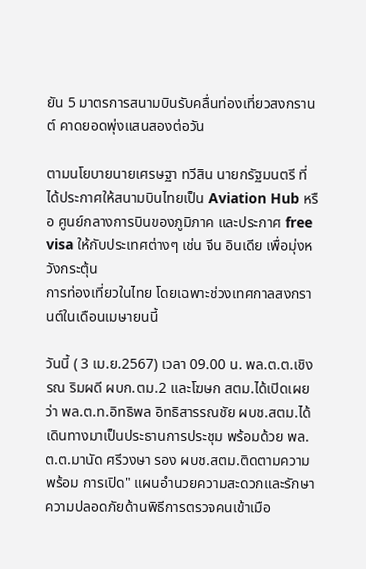ยัน 5 มาตรการสนามบินรับคลื่นท่องเที่ยวสงกรานต์ คาดยอดพุ่งแสนสองต่อวัน

ตามนโยบายนายเศรษฐา ทวีสิน นายกรัฐมนตรี ที่ได้ประกาศให้สนามบินไทยเป็น Aviation Hub หรือ ศูนย์กลางการบินของภูมิภาค และประกาศ free visa ให้กับประเทศต่างๆ เช่น จีน อินเดีย เพื่อมุ่งหวังกระตุ้น
การท่องเที่ยวในไทย โดยเฉพาะช่วงเทศกาลสงกรานต์ในเดือนเมษายนนี้

วันนี้ ( 3 เม.ย.2567) เวลา 09.00 น. พล.ต.ต.เชิงรณ ริมผดี ผบก.ตม.2 และโฆษก สตม.ได้เปิดเผยว่า พล.ต.ท.อิทธิพล อิทธิสารรณชัย ผบช.สตม.ได้เดินทางมาเป็นประธานการประชุม พร้อมด้วย พล.ต.ต.มานัด ศรีวงษา รอง ผบช.สตม.ติดตามความพร้อม การเปิด" แผนอำนวยความสะดวกและรักษาความปลอดภัยด้านพิธีการตรวจคนเข้าเมือ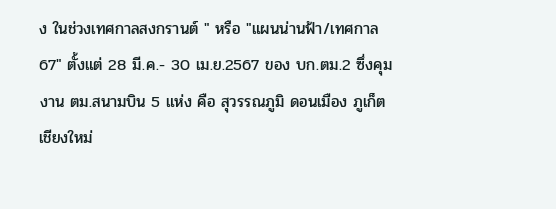ง ในช่วงเทศกาลสงกรานต์ " หรือ "แผนน่านฟ้า/เทศกาล67" ตั้งแต่ 28 มี.ค.- 30 เม.ย.2567 ของ บก.ตม.2 ซึ่งคุมงาน ตม.สนามบิน 5 แห่ง คือ สุวรรณภูมิ ดอนเมือง ภูเก็ต เชียงใหม่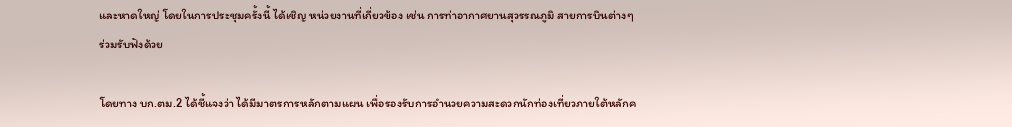และหาดใหญ่ โดยในการประชุมครั้งนี้ ได้เชิญ หน่วยงานที่เกี่ยวข้อง เช่น การท่าอากาศยานสุวรรณภูมิ สายการบินต่างๆ ร่วมรับฟังด้วย

โดยทาง บก.ตม.2 ได้ชี้แจงว่า ได้มีมาตรการหลักตามแผน เพื่อรองรับการอำนวยความสะดวกนักท่องเที่ยวภายใต้หลักค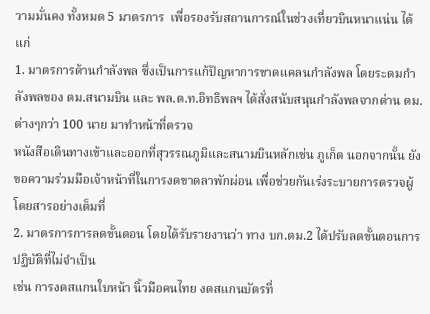วามมั่นคง ทั้งหมด 5 มาตรการ  เพื่อรองรับสถานการณ์ในช่วงเที่ยวบินหนาแน่น ได้แก่
1. มาตรการด้านกำลังพล ซึ่งเป็นการแก้ปัญหาการขาดแคลนกำลังพล โดยระดมกำลังพลของ ตม.สนามบิน และ พล.ต.ท.อิทธิพลฯ ได้สั่งสนับสนุนกำลังพลจากด่าน ตม.ต่างๆกว่า 100 นาย มาทำหน้าที่ตรวจ
หนังสือเดินทางเข้าและออกที่สุวรรณภูมิและสนามบินหลักเช่น ภูเก็ต นอกจากนั้น ยังขอความร่วมมือเจ้าหน้าที่ในการงดขาดลาพักผ่อน เพื่อช่วยกันเร่งระบายการตรวจผู้โดยสารอย่างเต็มที่
2. มาตรการการลดขั้นตอน โดยได้รับรายงานว่า ทาง บก.ตม.2 ได้ปรับลดขั้นตอนการปฏิบัติที่ไม่จำเป็น
เช่น การงดสแกนใบหน้า นิ้วมือคนไทย งดสแกนบัตรที่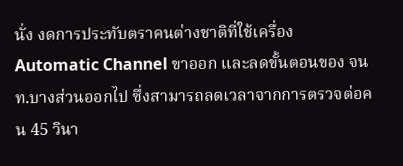นั่ง งดการประทับตราคนต่างชาติที่ใช้เครื่อง Automatic Channel ขาออก และลดขั้นตอนของ จนท.บางส่วนออกไป ซึ่งสามารถลดเวลาจากการตรวจต่อคน 45 วินา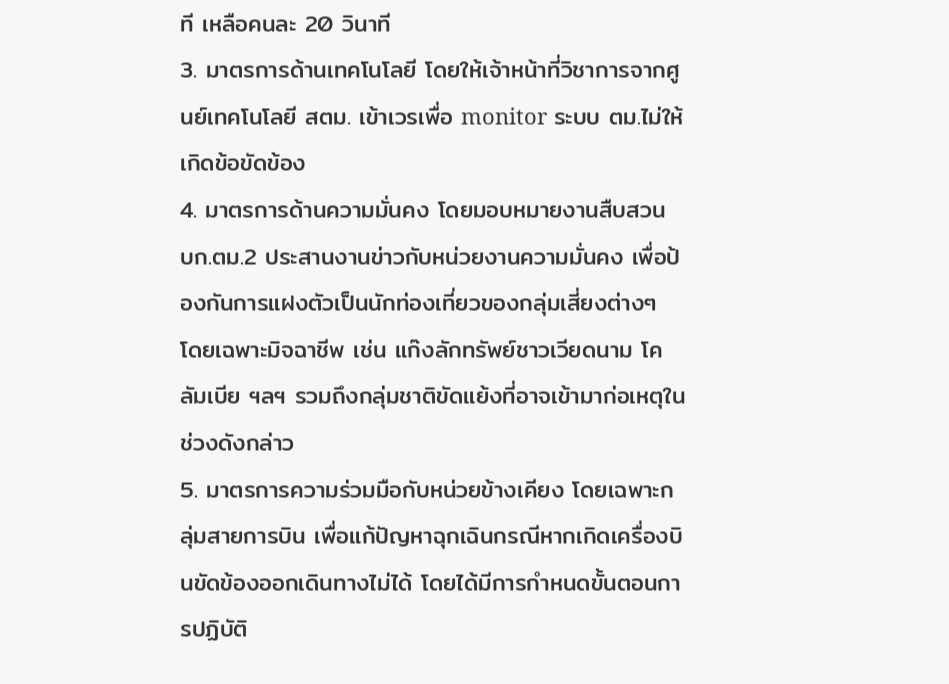ที เหลือคนละ 20 วินาที
3. มาตรการด้านเทคโนโลยี โดยให้เจ้าหน้าที่วิชาการจากศูนย์เทคโนโลยี สตม. เข้าเวรเพื่อ monitor ระบบ ตม.ไม่ให้เกิดข้อขัดข้อง
4. มาตรการด้านความมั่นคง โดยมอบหมายงานสืบสวน บก.ตม.2 ประสานงานข่าวกับหน่วยงานความมั่นคง เพื่อป้องกันการแฝงตัวเป็นนักท่องเที่ยวของกลุ่มเสี่ยงต่างๆ โดยเฉพาะมิจฉาชีพ เช่น แก๊งลักทรัพย์ชาวเวียดนาม โคลัมเบีย ฯลฯ รวมถึงกลุ่มชาติขัดแย้งที่อาจเข้ามาก่อเหตุในช่วงดังกล่าว
5. มาตรการความร่วมมือกับหน่วยข้างเคียง โดยเฉพาะกลุ่มสายการบิน เพื่อแก้ปัญหาฉุกเฉินกรณีหากเกิดเครื่องบินขัดข้องออกเดินทางไม่ได้ โดยได้มีการกำหนดขั้นตอนการปฏิบัติ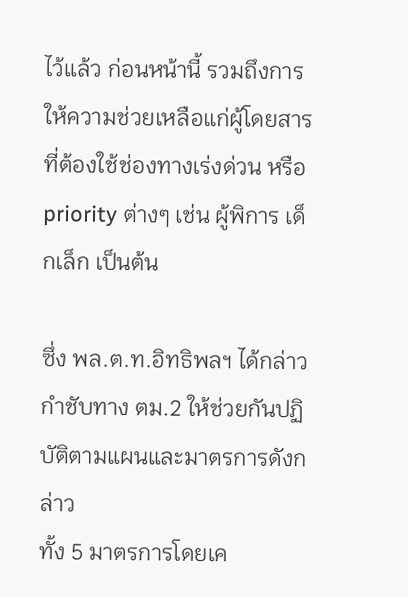ไว้แล้ว ก่อนหน้านี้ รวมถึงการให้ความช่วยเหลือแก่ผู้โดยสารที่ต้องใช้ช่องทางเร่งด่วน หรือ priority ต่างๆ เช่น ผู้พิการ เด็กเล็ก เป็นต้น

ซึ่ง พล.ต.ท.อิทธิพลฯ ได้กล่าวกำชับทาง ตม.2 ให้ช่วยกันปฏิบัติตามแผนและมาตรการดังกล่าว
ทั้ง 5 มาตรการโดยเค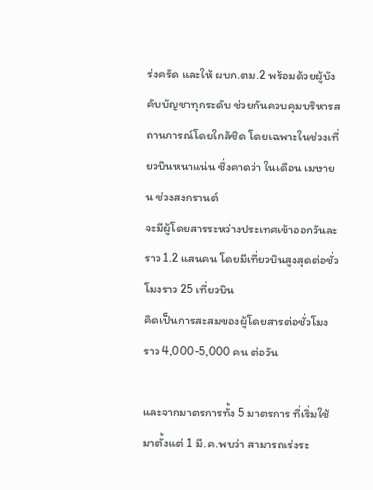ร่งครัด และให้ ผบก.ตม.2 พร้อมด้วยผู้บังคับบัญชาทุกระดับ ช่วยกันควบคุมบริหารสถานการณ์โดยใกล้ชิด โดยเฉพาะในช่วงเที่ยวบินหนาแน่น ซึ่งคาดว่า ในเดือน เมษายน ช่วงสงกรานต์
จะมีผู้โดยสารระหว่างประเทศเข้าออกวันละราว 1.2 แสนคน โดยมีเที่ยวบินสูงสุดต่อชั่วโมงราว 25 เที่ยวบิน
คิดเป็นการสะสมของผู้โดยสารต่อชั่วโมงราว 4,000-5,000 คน ต่อวัน

และจากมาตรการทั้ง 5 มาตรการ ที่เริ่มใช้มาตั้งแต่ 1 มี.ค.พบว่า สามารถเร่งระ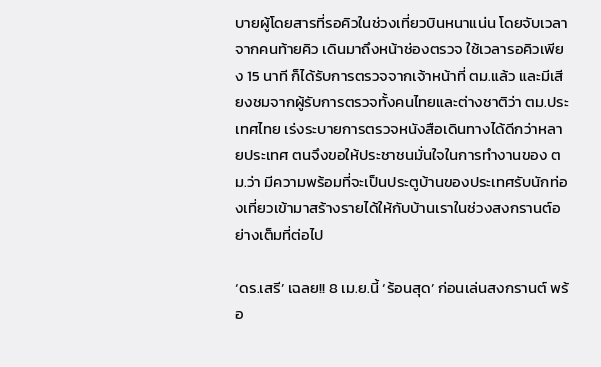บายผู้โดยสารที่รอคิวในช่วงเที่ยวบินหนาแน่น โดยจับเวลาจากคนท้ายคิว เดินมาถึงหน้าช่องตรวจ ใช้เวลารอคิวเพียง 15 นาที ก็ได้รับการตรวจจากเจ้าหน้าที่ ตม.แล้ว และมีเสียงชมจากผู้รับการตรวจทั้งคนไทยและต่างชาติว่า ตม.ประเทศไทย เร่งระบายการตรวจหนังสือเดินทางได้ดีกว่าหลายประเทศ ตนจึงขอให้ประชาชนมั่นใจในการทำงานของ ตม.ว่า มีความพร้อมที่จะเป็นประตูบ้านของประเทศรับนักท่องเที่ยวเข้ามาสร้างรายได้ให้กับบ้านเราในช่วงสงกรานต์อย่างเต็มที่ต่อไป

‘ดร.เสรี’ เฉลย!! 8 เม.ย.นี้ ‘ร้อนสุด’ ก่อนเล่นสงกรานต์ พร้อ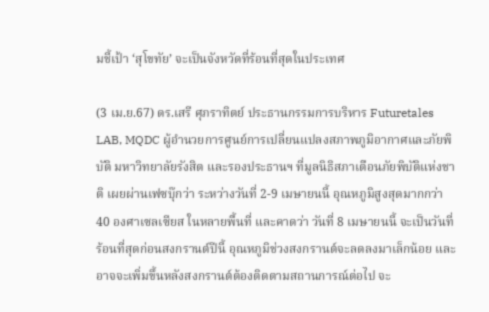มชี้เป้า ‘สุโขทัย’ จะเป็นจังหวัดที่ร้อนที่สุดในประเทศ

(3 เม.ย.67) ดร.เสรี ศุภราทิตย์ ประธานกรรมการบริหาร Futuretales LAB, MQDC ผู้อำนวยการศูนย์การเปลี่ยนแปลงสภาพภูมิอากาศและภัยพิบัติ มหาวิทยาลัยรังสิต และรองประธานฯ ที่มูลนิธิสภาเตือนภัยพิบัติแห่งชาติ เผยผ่านเฟซบุ๊กว่า ระหว่างวันที่ 2-9 เมษายนนี้ อุณหภูมิสูงสุดมากกว่า 40 องศาเซลเซียส ในหลายพื้นที่ และคาดว่า วันที่ 8 เมษายนนี้ จะเป็นวันที่ร้อนที่สุดก่อนสงกรานต์ปีนี้ อุณหภูมิช่วงสงกรานต์จะลดลงมาเล็กน้อย และอาจจะเพิ่มขึ้นหลังสงกรานต์ต้องติดตามสถานการณ์ต่อไป จะ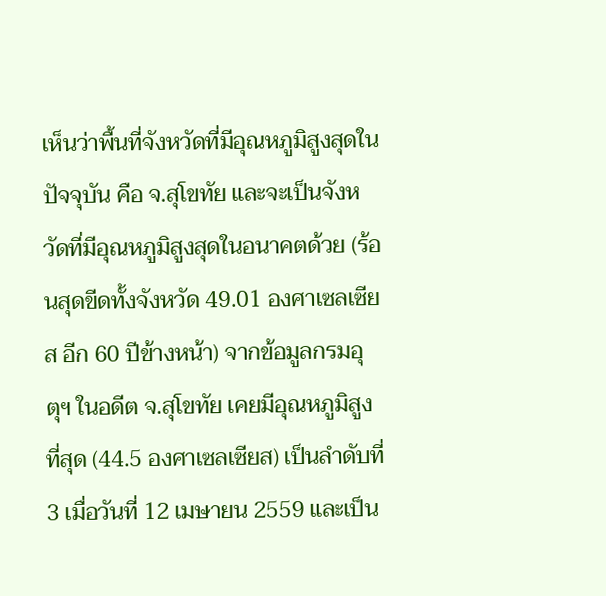เห็นว่าพื้นที่จังหวัดที่มีอุณหภูมิสูงสุดในปัจจุบัน คือ จ.สุโขทัย และจะเป็นจังหวัดที่มีอุณหภูมิสูงสุดในอนาคตด้วย (ร้อนสุดขีดทั้งจังหวัด 49.01 องศาเซลเซียส อีก 60 ปีข้างหน้า) จากข้อมูลกรมอุตุฯ ในอดีต จ.สุโขทัย เคยมีอุณหภูมิสูงที่สุด (44.5 องศาเซลเซียส) เป็นลำดับที่ 3 เมื่อวันที่ 12 เมษายน 2559 และเป็น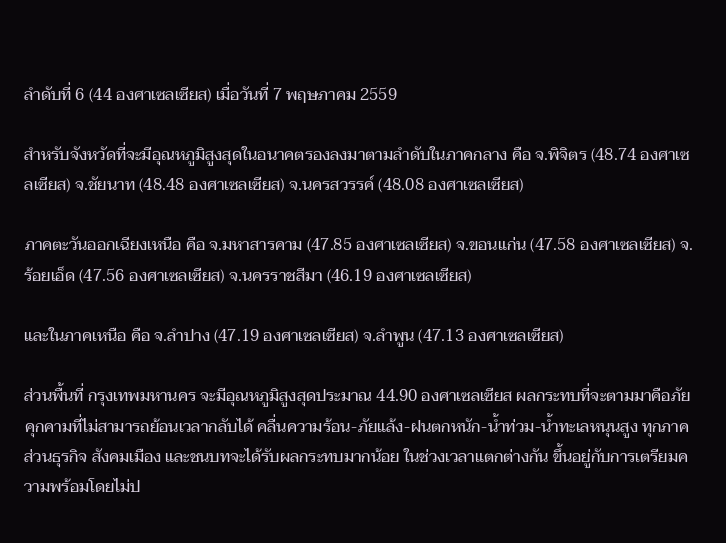ลำดับที่ 6 (44 องศาเซลเซียส) เมื่อวันที่ 7 พฤษภาคม 2559

สำหรับจังหวัดที่จะมีอุณหภูมิสูงสุดในอนาคตรองลงมาตามลำดับในภาคกลาง คือ จ.พิจิตร (48.74 องศาเซลเซียส) จ.ชัยนาท (48.48 องศาเซลเซียส) จ.นครสวรรค์ (48.08 องศาเซลเซียส)

ภาคตะวันออกเฉียงเหนือ คือ จ.มหาสารคาม (47.85 องศาเซลเซียส) จ.ขอนแก่น (47.58 องศาเซลเซียส) จ.ร้อยเอ็ด (47.56 องศาเซลเซียส) จ.นครราชสีมา (46.19 องศาเซลเซียส)

และในภาคเหนือ คือ จ.ลำปาง (47.19 องศาเซลเซียส) จ.ลำพูน (47.13 องศาเซลเซียส)

ส่วนพื้นที่ กรุงเทพมหานคร จะมีอุณหภูมิสูงสุดประมาณ 44.90 องศาเซลเซียส ผลกระทบที่จะตามมาคือภัยคุกคามที่ไม่สามารถย้อนเวลากลับได้ คลื่นความร้อน-ภัยแล้ง-ฝนตกหนัก-น้ำท่วม-น้ำทะเลหนุนสูง ทุกภาคส่วนธุรกิจ สังคมเมือง และชนบทจะได้รับผลกระทบมากน้อย ในช่วงเวลาแตกต่างกัน ขึ้นอยู่กับการเตรียมความพร้อมโดยไม่ป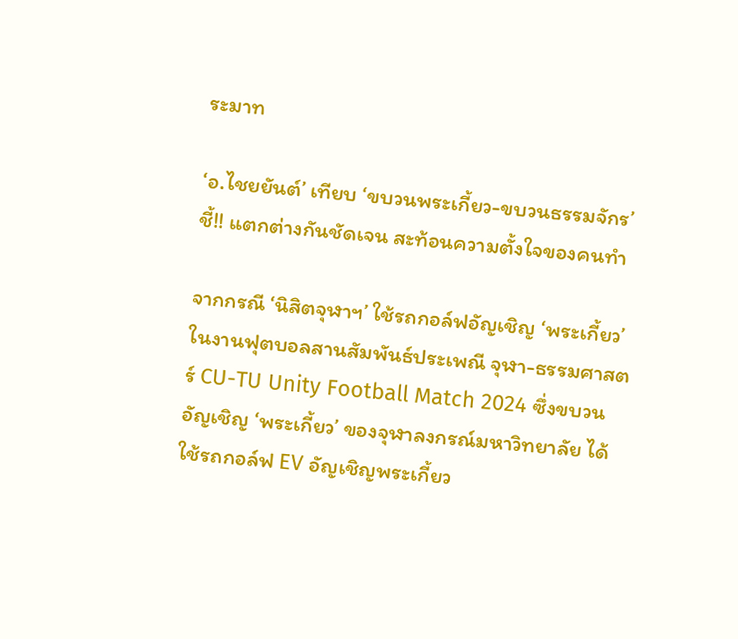ระมาท

‘อ.ไชยยันต์’ เทียบ ‘ขบวนพระเกี้ยว-ขบวนธรรมจักร’  ชี้!! แตกต่างกันชัดเจน สะท้อนความตั้งใจของคนทำ

จากกรณี ‘นิสิตจุฬาฯ’ ใช้รถกอล์ฟอัญเชิญ ‘พระเกี้ยว’ ในงานฟุตบอลสานสัมพันธ์ประเพณี จุฬา-ธรรมศาสตร์ CU-TU Unity Football Match 2024 ซึ่งขบวนอัญเชิญ ‘พระเกี้ยว’ ของจุฬาลงกรณ์มหาวิทยาลัย ได้ใช้รถกอล์ฟ EV อัญเชิญพระเกี้ยว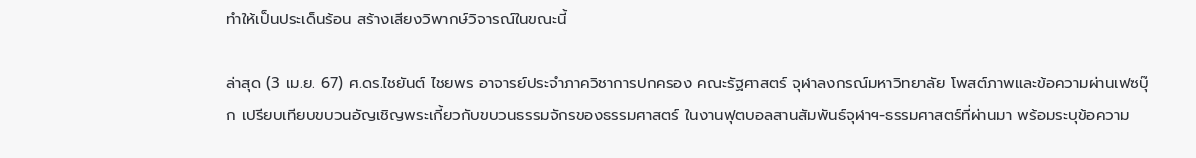ทำให้เป็นประเด็นร้อน สร้างเสียงวิพากษ์วิจารณ์ในขณะนี้

ล่าสุด (3 เม.ย. 67) ศ.ดร.ไชยันต์ ไชยพร อาจารย์ประจำภาควิชาการปกครอง คณะรัฐศาสตร์ จุฬาลงกรณ์มหาวิทยาลัย โพสต์ภาพและข้อความผ่านเฟซบุ๊ก เปรียบเทียบขบวนอัญเชิญพระเกี้ยวกับขบวนธรรมจักรของธรรมศาสตร์ ในงานฟุตบอลสานสัมพันธ์จุฬาฯ-ธรรมศาสตร์ที่ผ่านมา พร้อมระบุข้อความ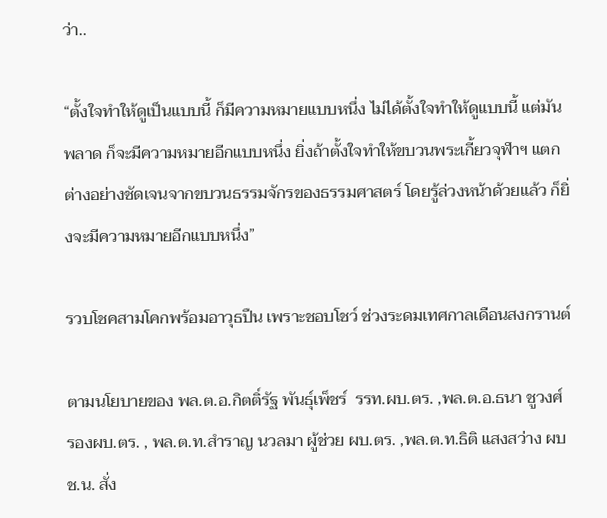ว่า..

“ตั้งใจทำให้ดูเป็นแบบนี้ ก็มีความหมายแบบหนึ่ง ไม่ได้ตั้งใจทำให้ดูแบบนี้ แต่มันพลาด ก็จะมีความหมายอีกแบบหนึ่ง ยิ่งถ้าตั้งใจทำให้ขบวนพระเกี้ยวจุฬาฯ แตกต่างอย่างชัดเจนจากขบวนธรรมจักรของธรรมศาสตร์ โดยรู้ล่วงหน้าด้วยแล้ว ก็ยิ่งจะมีความหมายอีกแบบหนึ่ง”

รวบโชคสามโคกพร้อมอาวุธปืน เพราะชอบโชว์ ช่วงระดมเทศกาลเดือนสงกรานต์

ตามนโยบายของ พล.ต.อ.กิตติ์รัฐ พันธุ์เพ็ชร์  รรท.ผบ.ตร. ,พล.ต.อ.ธนา ชูวงศ์ รองผบ.ตร. , พล.ต.ท.สำราญ นวลมา ผู้ช่วย ผบ.ตร. ,พล.ต.ท.ธิติ แสงสว่าง ผบช.น. สั่ง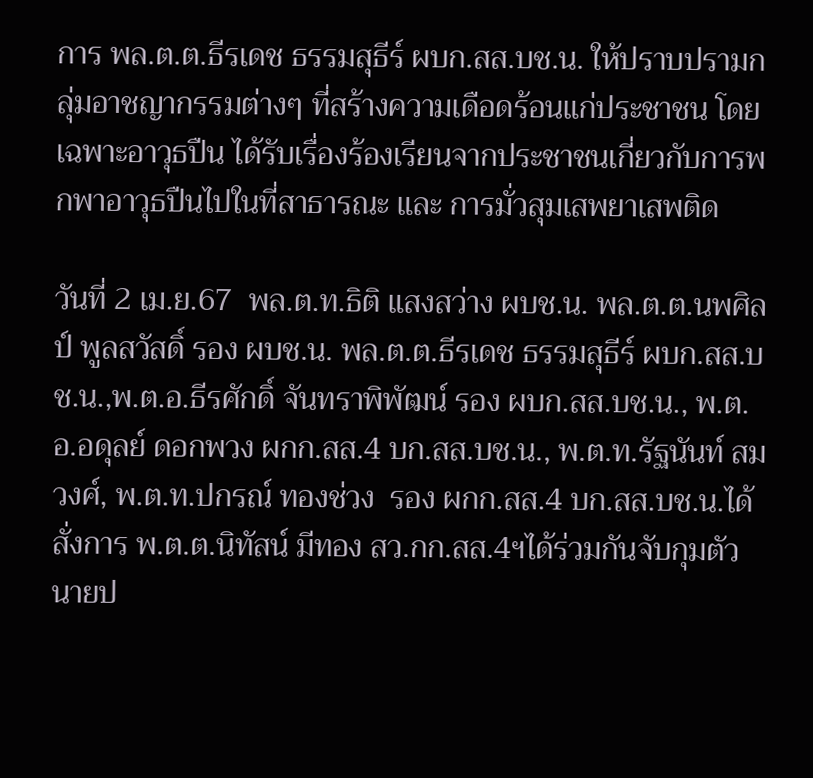การ พล.ต.ต.ธีรเดช ธรรมสุธีร์ ผบก.สส.บช.น. ให้ปราบปรามกลุ่มอาชญากรรมต่างๆ ที่สร้างความเดือดร้อนแก่ประชาชน โดยเฉพาะอาวุธปืน ได้รับเรื่องร้องเรียนจากประชาชนเกี่ยวกับการพกพาอาวุธปืนไปในที่สาธารณะ และ การมั่วสุมเสพยาเสพติด

วันที่ 2 เม.ย.67  พล.ต.ท.ธิติ แสงสว่าง ผบช.น. พล.ต.ต.นพศิลป์ พูลสวัสดิ์ รอง ผบช.น. พล.ต.ต.ธีรเดช ธรรมสุธีร์ ผบก.สส.บช.น.,พ.ต.อ.ธีรศักดิ์ จันทราพิพัฒน์ รอง ผบก.สส.บช.น., พ.ต.อ.อดุลย์ ดอกพวง ผกก.สส.4 บก.สส.บช.น., พ.ต.ท.รัฐนันท์ สมวงศ์, พ.ต.ท.ปกรณ์ ทองช่วง  รอง ผกก.สส.4 บก.สส.บช.น.ได้สั่งการ พ.ต.ต.นิทัสน์ มีทอง สว.กก.สส.4ฯได้ร่วมกันจับกุมตัว นายป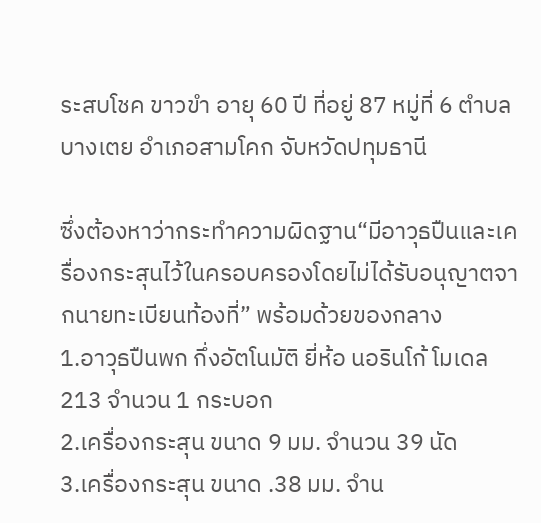ระสบโชค ขาวขำ อายุ 60 ปี ที่อยู่ 87 หมู่ที่ 6 ตำบลบางเตย อำเภอสามโคก จับหวัดปทุมธานี

ซึ่งต้องหาว่ากระทำความผิดฐาน“มีอาวุธปืนและเครื่องกระสุนไว้ในครอบครองโดยไม่ได้รับอนุญาตจากนายทะเบียนท้องที่” พร้อมด้วยของกลาง
1.อาวุธปืนพก กึ่งอัตโนมัติ ยี่ห้อ นอรินโก้ โมเดล 213 จำนวน 1 กระบอก
2.เครื่องกระสุน ขนาด 9 มม. จำนวน 39 นัด
3.เครื่องกระสุน ขนาด .38 มม. จำน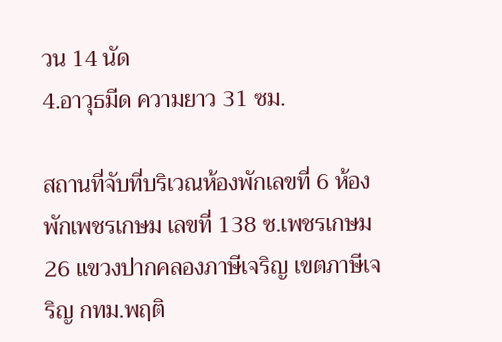วน 14 นัด
4.อาวุธมีด ความยาว 31 ซม.

สถานที่จับที่บริเวณห้องพักเลขที่ 6 ห้องพักเพชรเกษม เลขที่ 138 ซ.เพชรเกษม 26 แขวงปากคลองภาษีเจริญ เขตภาษีเจริญ กทม.พฤติ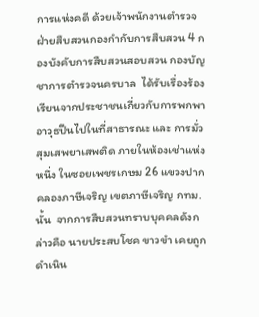การแห่งคดี ด้วยเจ้าพนักงานตำรวจฝ่ายสืบสวนกองกำกับการสืบสวน 4 กองบังคับการสืบสวนสอบสวน กองบัญชาการตำรวจนครบาล  ได้รับเรื่องร้องเรียนจากประชาชนเกี่ยวกับการพกพาอาวุธปืนไปในที่สาธารณะ และ การมั่วสุมเสพยาเสพติด ภายในห้องเช่าแห่งหนึ่ง ในซอยเพชรเกษม 26 แขวงปากคลองภาษีเจริญ เขตภาษีเจริญ กทม.นั้น  จากการสืบสวนทราบบุคคลดังกล่าวคือ นายประสบโชค ขาวขำ เคยถูกดำเนิน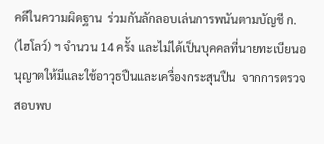คดีในความผิดฐาน  ร่วมกันลักลอบเล่นการพนันตามบัญชี ก. (ไฮโลว์) ฯ จำนวน 14 ครั้ง และไม่ได้เป็นบุคคลที่นายทะเบียนอนุญาตให้มีและใช้อาวุธปืนและเครื่องกระสุนปืน  จากการตรวจสอบพบ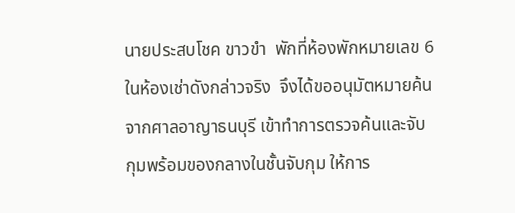นายประสบโชค ขาวขำ  พักที่ห้องพักหมายเลข 6 ในห้องเช่าดังกล่าวจริง  จึงได้ขออนุมัตหมายค้นจากศาลอาญาธนบุรี เข้าทำการตรวจค้นและจับกุมพร้อมของกลางในชั้นจับกุม ให้การ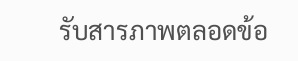รับสารภาพตลอดข้อ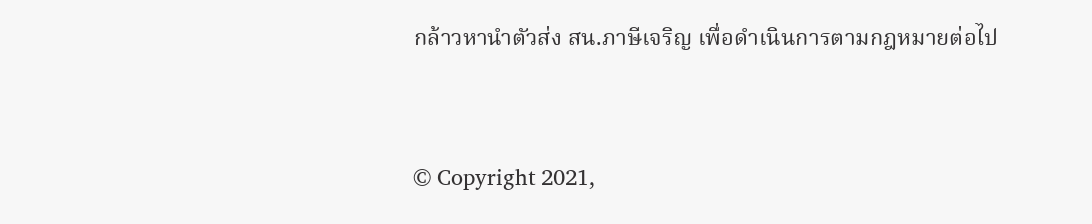กล้าวหานำตัวส่ง สน.ภาษีเจริญ เพื่อดำเนินการตามกฎหมายต่อไป


© Copyright 2021,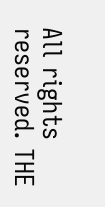All rights reserved. THE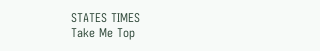STATES TIMES
Take Me Top